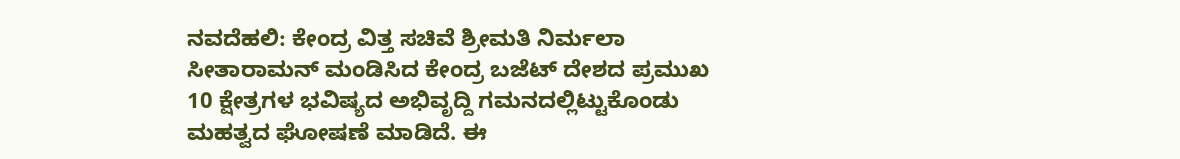ನವದೆಹಲಿ: ಕೇಂದ್ರ ವಿತ್ತ ಸಚಿವೆ ಶ್ರೀಮತಿ ನಿರ್ಮಲಾ ಸೀತಾರಾಮನ್ ಮಂಡಿಸಿದ ಕೇಂದ್ರ ಬಜೆಟ್ ದೇಶದ ಪ್ರಮುಖ 10 ಕ್ಷೇತ್ರಗಳ ಭವಿಷ್ಯದ ಅಭಿವೃದ್ದಿ ಗಮನದಲ್ಲಿಟ್ಟುಕೊಂಡು ಮಹತ್ವದ ಘೋಷಣೆ ಮಾಡಿದೆ. ಈ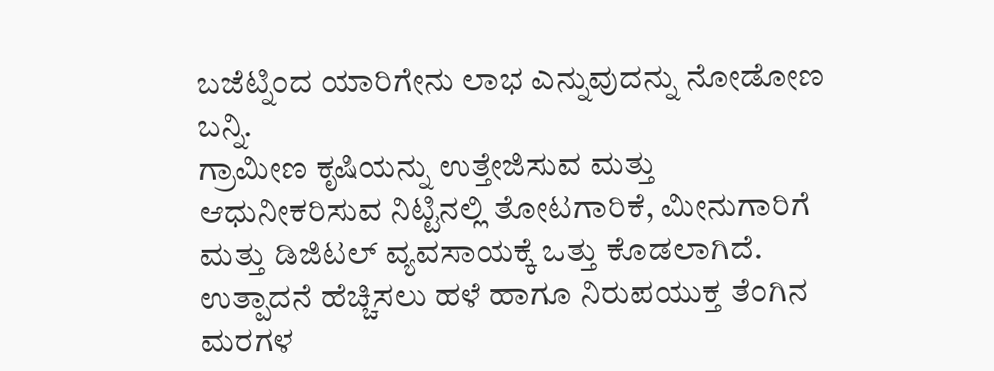ಬಜೆಟ್ನಿಂದ ಯಾರಿಗೇನು ಲಾಭ ಎನ್ನುವುದನ್ನು ನೋಡೋಣ ಬನ್ನಿ.
ಗ್ರಾಮೀಣ ಕೃಷಿಯನ್ನು ಉತ್ತೇಜಿಸುವ ಮತ್ತು ಆಧುನೀಕರಿಸುವ ನಿಟ್ಟಿನಲ್ಲಿ ತೋಟಗಾರಿಕೆ, ಮೀನುಗಾರಿಗೆ ಮತ್ತು ಡಿಜಿಟಲ್ ವ್ಯವಸಾಯಕ್ಕೆ ಒತ್ತು ಕೊಡಲಾಗಿದೆ. ಉತ್ಪಾದನೆ ಹೆಚ್ಚಿಸಲು ಹಳೆ ಹಾಗೂ ನಿರುಪಯುಕ್ತ ತೆಂಗಿನ ಮರಗಳ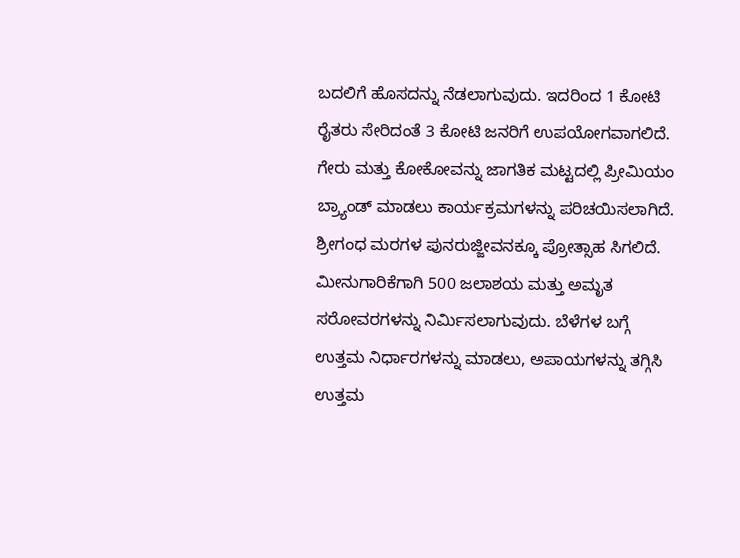ಬದಲಿಗೆ ಹೊಸದನ್ನು ನೆಡಲಾಗುವುದು. ಇದರಿಂದ 1 ಕೋಟಿ ರೈತರು ಸೇರಿದಂತೆ 3 ಕೋಟಿ ಜನರಿಗೆ ಉಪಯೋಗವಾಗಲಿದೆ. ಗೇರು ಮತ್ತು ಕೋಕೋವನ್ನು ಜಾಗತಿಕ ಮಟ್ಟದಲ್ಲಿ ಪ್ರೀಮಿಯಂ ಬ್ರ್ಯಾಂಡ್ ಮಾಡಲು ಕಾರ್ಯಕ್ರಮಗಳನ್ನು ಪರಿಚಯಿಸಲಾಗಿದೆ. ಶ್ರೀಗಂಧ ಮರಗಳ ಪುನರುಜ್ಜೀವನಕ್ಕೂ ಪ್ರೋತ್ಸಾಹ ಸಿಗಲಿದೆ.
ಮೀನುಗಾರಿಕೆಗಾಗಿ 500 ಜಲಾಶಯ ಮತ್ತು ಅಮೃತ ಸರೋವರಗಳನ್ನು ನಿರ್ಮಿಸಲಾಗುವುದು. ಬೆಳೆಗಳ ಬಗ್ಗೆ ಉತ್ತಮ ನಿರ್ಧಾರಗಳನ್ನು ಮಾಡಲು, ಅಪಾಯಗಳನ್ನು ತಗ್ಗಿಸಿ ಉತ್ತಮ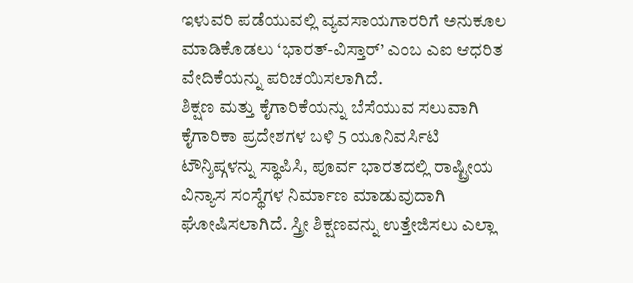ಇಳುವರಿ ಪಡೆಯುವಲ್ಲಿ ವ್ಯವಸಾಯಗಾರರಿಗೆ ಅನುಕೂಲ ಮಾಡಿಕೊಡಲು ‘ಭಾರತ್-ವಿಸ್ತಾರ್’ ಎಂಬ ಎಐ ಆಧರಿತ ವೇದಿಕೆಯನ್ನು ಪರಿಚಯಿಸಲಾಗಿದೆ.
ಶಿಕ್ಷಣ ಮತ್ತು ಕೈಗಾರಿಕೆಯನ್ನು ಬೆಸೆಯುವ ಸಲುವಾಗಿ ಕೈಗಾರಿಕಾ ಪ್ರದೇಶಗಳ ಬಳಿ 5 ಯೂನಿವರ್ಸಿಟಿ ಟೌನ್ಶಿಪ್ಗಳನ್ನು ಸ್ಥಾಪಿಸಿ, ಪೂರ್ವ ಭಾರತದಲ್ಲಿ ರಾಷ್ಟ್ರೀಯ ವಿನ್ಯಾಸ ಸಂಸ್ಥೆಗಳ ನಿರ್ಮಾಣ ಮಾಡುವುದಾಗಿ ಘೋಷಿಸಲಾಗಿದೆ. ಸ್ತ್ರೀ ಶಿಕ್ಷಣವನ್ನು ಉತ್ತೇಜಿಸಲು ಎಲ್ಲಾ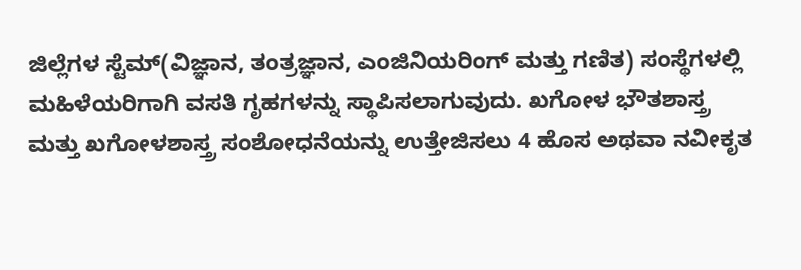ಜಿಲ್ಲೆಗಳ ಸ್ಟೆಮ್(ವಿಜ್ಞಾನ, ತಂತ್ರಜ್ಞಾನ, ಎಂಜಿನಿಯರಿಂಗ್ ಮತ್ತು ಗಣಿತ) ಸಂಸ್ಥೆಗಳಲ್ಲಿ ಮಹಿಳೆಯರಿಗಾಗಿ ವಸತಿ ಗೃಹಗಳನ್ನು ಸ್ಥಾಪಿಸಲಾಗುವುದು. ಖಗೋಳ ಭೌತಶಾಸ್ತ್ರ ಮತ್ತು ಖಗೋಳಶಾಸ್ತ್ರ ಸಂಶೋಧನೆಯನ್ನು ಉತ್ತೇಜಿಸಲು 4 ಹೊಸ ಅಥವಾ ನವೀಕೃತ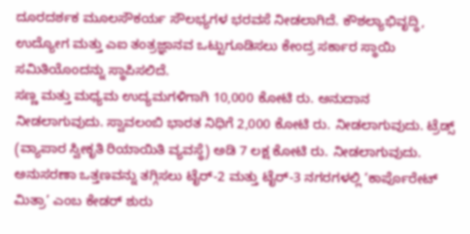ದೂರದರ್ಶಕ ಮೂಲಸೌಕರ್ಯ ಸೌಲಭ್ಯಗಳ ಭರವಸೆ ನೀಡಲಾಗಿದೆ. ಕೌಶಲ್ಯಾಭಿವೃದ್ಧಿ, ಉದ್ಯೋಗ ಮತ್ತು ಎಐ ತಂತ್ರಜ್ಞಾನವ ಒಟ್ಟುಗೂಡಿಸಲು ಕೇಂದ್ರ ಸರ್ಕಾರ ಸ್ಥಾಯಿ ಸಮಿತಿಯೊಂದನ್ನು ಸ್ಥಾಪಿಸಲಿದೆ.
ಸಣ್ಣ ಮತ್ತು ಮಧ್ಯಮ ಉದ್ಯಮಗಳಿಗಾಗಿ 10,000 ಕೋಟಿ ರು. ಅನುದಾನ ನೀಡಲಾಗುವುದು. ಸ್ವಾವಲಂಬಿ ಭಾರತ ನಿಧಿಗೆ 2,000 ಕೋಟಿ ರು. ನೀಡಲಾಗುವುದು. ಟ್ರೆಡ್ಸ್ (ವ್ಯಾಪಾರ ಸ್ವೀಕೃತಿ ರಿಯಾಯಿತಿ ವ್ಯವಸ್ಥೆ) ಅಡಿ 7 ಲಕ್ಷ ಕೋಟಿ ರು. ನೀಡಲಾಗುವುದು. ಅನುಸರಣಾ ಒತ್ತಣವನ್ನು ತಗ್ಗಿಸಲು ಟೈರ್-2 ಮತ್ತು ಟೈರ್-3 ನಗರಗಳಲ್ಲಿ ‘ಕಾರ್ಪೊರೇಟ್ ಮಿತ್ರಾ’ ಎಂಬ ಕೇಡರ್ ಶುರು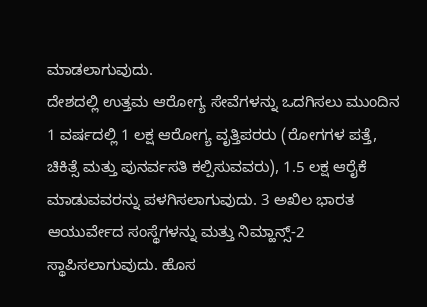ಮಾಡಲಾಗುವುದು.
ದೇಶದಲ್ಲಿ ಉತ್ತಮ ಆರೋಗ್ಯ ಸೇವೆಗಳನ್ನು ಒದಗಿಸಲು ಮುಂದಿನ 1 ವರ್ಷದಲ್ಲಿ 1 ಲಕ್ಷ ಆರೋಗ್ಯ ವೃತ್ತಿಪರರು (ರೋಗಗಳ ಪತ್ತೆ, ಚಿಕಿತ್ಸೆ ಮತ್ತು ಪುನರ್ವಸತಿ ಕಲ್ಪಿಸುವವರು), 1.5 ಲಕ್ಷ ಆರೈಕೆ ಮಾಡುವವರನ್ನು ಪಳಗಿಸಲಾಗುವುದು. 3 ಅಖಿಲ ಭಾರತ ಆಯುರ್ವೇದ ಸಂಸ್ಥೆಗಳನ್ನು ಮತ್ತು ನಿಮ್ಹಾನ್ಸ್-2 ಸ್ಥಾಪಿಸಲಾಗುವುದು. ಹೊಸ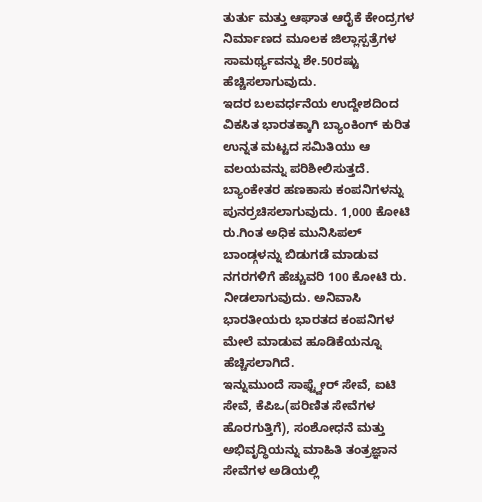ತುರ್ತು ಮತ್ತು ಆಘಾತ ಆರೈಕೆ ಕೇಂದ್ರಗಳ ನಿರ್ಮಾಣದ ಮೂಲಕ ಜಿಲ್ಲಾಸ್ಪತ್ರೆಗಳ ಸಾಮರ್ಥ್ಯವನ್ನು ಶೇ.50ರಷ್ಟು ಹೆಚ್ಚಿಸಲಾಗುವುದು.
ಇದರ ಬಲವರ್ಧನೆಯ ಉದ್ದೇಶದಿಂದ ವಿಕಸಿತ ಭಾರತಕ್ಕಾಗಿ ಬ್ಯಾಂಕಿಂಗ್ ಕುರಿತ ಉನ್ನತ ಮಟ್ಟದ ಸಮಿತಿಯು ಆ ವಲಯವನ್ನು ಪರಿಶೀಲಿಸುತ್ತದೆ. ಬ್ಯಾಂಕೇತರ ಹಣಕಾಸು ಕಂಪನಿಗಳನ್ನು ಪುನರ್ರಚಿಸಲಾಗುವುದು. 1,000 ಕೋಟಿ ರು.ಗಿಂತ ಅಧಿಕ ಮುನಿಸಿಪಲ್ ಬಾಂಡ್ಗಳನ್ನು ಬಿಡುಗಡೆ ಮಾಡುವ ನಗರಗಳಿಗೆ ಹೆಚ್ಚುವರಿ 100 ಕೋಟಿ ರು. ನೀಡಲಾಗುವುದು. ಅನಿವಾಸಿ ಭಾರತೀಯರು ಭಾರತದ ಕಂಪನಿಗಳ ಮೇಲೆ ಮಾಡುವ ಹೂಡಿಕೆಯನ್ನೂ ಹೆಚ್ಚಿಸಲಾಗಿದೆ.
ಇನ್ನುಮುಂದೆ ಸಾಫ್ಟ್ವೇರ್ ಸೇವೆ, ಐಟಿ ಸೇವೆ, ಕೆಪಿಒ(ಪರಿಣಿತ ಸೇವೆಗಳ ಹೊರಗುತ್ತಿಗೆ), ಸಂಶೋಧನೆ ಮತ್ತು ಅಭಿವೃದ್ಧಿಯನ್ನು ಮಾಹಿತಿ ತಂತ್ರಜ್ಞಾನ ಸೇವೆಗಳ ಅಡಿಯಲ್ಲಿ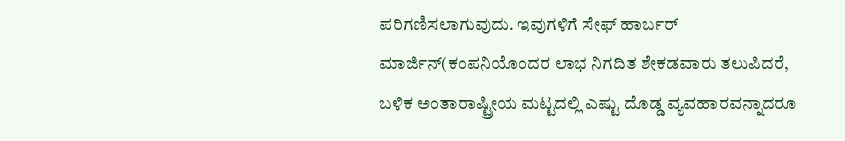ಪರಿಗಣಿಸಲಾಗುವುದು. ಇವುಗಳಿಗೆ ಸೇಫ್ ಹಾರ್ಬರ್ ಮಾರ್ಜಿನ್(ಕಂಪನಿಯೊಂದರ ಲಾಭ ನಿಗದಿತ ಶೇಕಡವಾರು ತಲುಪಿದರೆ, ಬಳಿಕ ಅಂತಾರಾಷ್ಟ್ರೀಯ ಮಟ್ಟದಲ್ಲಿ ಎಷ್ಟು ದೊಡ್ಡ ವ್ಯವಹಾರವನ್ನಾದರೂ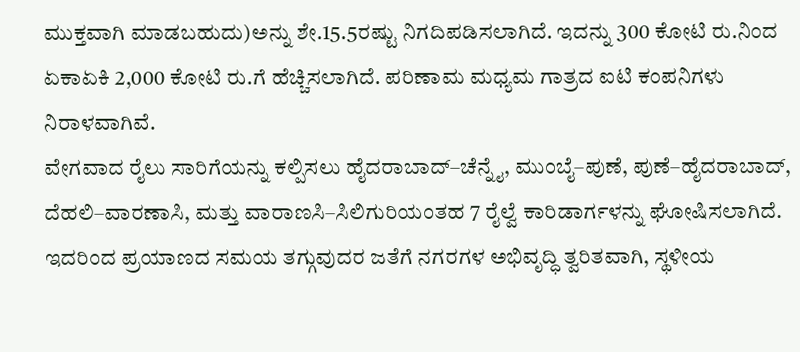ಮುಕ್ತವಾಗಿ ಮಾಡಬಹುದು)ಅನ್ನು ಶೇ.15.5ರಷ್ಟು ನಿಗದಿಪಡಿಸಲಾಗಿದೆ. ಇದನ್ನು 300 ಕೋಟಿ ರು.ನಿಂದ ಏಕಾಏಕಿ 2,000 ಕೋಟಿ ರು.ಗೆ ಹೆಚ್ಚಿಸಲಾಗಿದೆ. ಪರಿಣಾಮ ಮಧ್ಯಮ ಗಾತ್ರದ ಐಟಿ ಕಂಪನಿಗಳು ನಿರಾಳವಾಗಿವೆ.
ವೇಗವಾದ ರೈಲು ಸಾರಿಗೆಯನ್ನು ಕಲ್ಪಿಸಲು ಹೈದರಾಬಾದ್–ಚೆನ್ನೈ, ಮುಂಬೈ–ಪುಣೆ, ಪುಣೆ–ಹೈದರಾಬಾದ್, ದೆಹಲಿ–ವಾರಣಾಸಿ, ಮತ್ತು ವಾರಾಣಸಿ–ಸಿಲಿಗುರಿಯಂತಹ 7 ರೈಲ್ವೆ ಕಾರಿಡಾರ್ಗಳನ್ನು ಘೋಷಿಸಲಾಗಿದೆ. ಇದರಿಂದ ಪ್ರಯಾಣದ ಸಮಯ ತಗ್ಗುವುದರ ಜತೆಗೆ ನಗರಗಳ ಅಭಿವೃದ್ಧಿ ತ್ವರಿತವಾಗಿ, ಸ್ಥಳೀಯ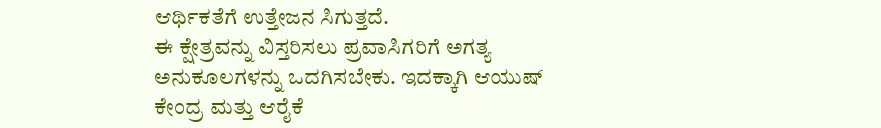ಆರ್ಥಿಕತೆಗೆ ಉತ್ತೇಜನ ಸಿಗುತ್ತದೆ.
ಈ ಕ್ಷೇತ್ರವನ್ನು ವಿಸ್ತರಿಸಲು ಪ್ರವಾಸಿಗರಿಗೆ ಅಗತ್ಯ ಅನುಕೂಲಗಳನ್ನು ಒದಗಿಸಬೇಕು. ಇದಕ್ಕಾಗಿ ಆಯುಷ್ ಕೇಂದ್ರ ಮತ್ತು ಆರೈಕೆ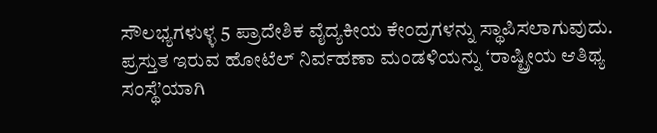ಸೌಲಭ್ಯಗಳುಳ್ಳ 5 ಪ್ರಾದೇಶಿಕ ವೈದ್ಯಕೀಯ ಕೇಂದ್ರಗಳನ್ನು ಸ್ಥಾಪಿಸಲಾಗುವುದು. ಪ್ರಸ್ತುತ ಇರುವ ಹೋಟೆಲ್ ನಿರ್ವಹಣಾ ಮಂಡಳಿಯನ್ನು ‘ರಾಷ್ಟ್ರೀಯ ಆತಿಥ್ಯ ಸಂಸ್ಥೆ’ಯಾಗಿ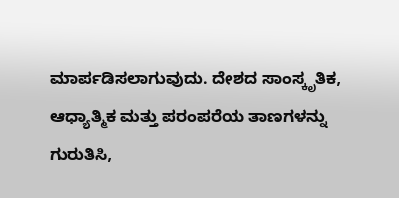ಮಾರ್ಪಡಿಸಲಾಗುವುದು. ದೇಶದ ಸಾಂಸ್ಕೃತಿಕ, ಆಧ್ಯಾತ್ಮಿಕ ಮತ್ತು ಪರಂಪರೆಯ ತಾಣಗಳನ್ನು ಗುರುತಿಸಿ,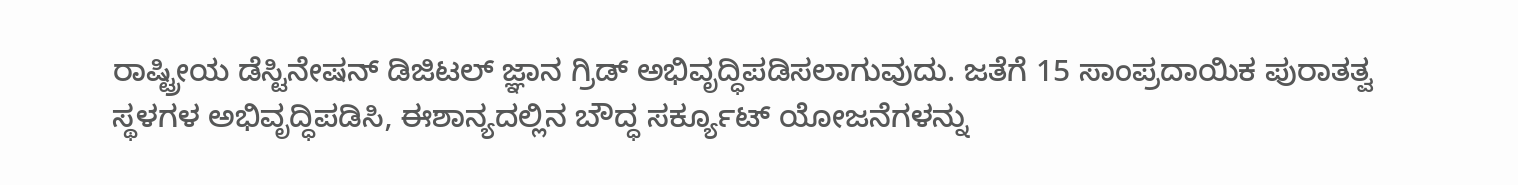ರಾಷ್ಟ್ರೀಯ ಡೆಸ್ಟಿನೇಷನ್ ಡಿಜಿಟಲ್ ಜ್ಞಾನ ಗ್ರಿಡ್ ಅಭಿವೃದ್ಧಿಪಡಿಸಲಾಗುವುದು. ಜತೆಗೆ 15 ಸಾಂಪ್ರದಾಯಿಕ ಪುರಾತತ್ವ ಸ್ಥಳಗಳ ಅಭಿವೃದ್ಧಿಪಡಿಸಿ, ಈಶಾನ್ಯದಲ್ಲಿನ ಬೌದ್ಧ ಸರ್ಕ್ಯೂಟ್ ಯೋಜನೆಗಳನ್ನು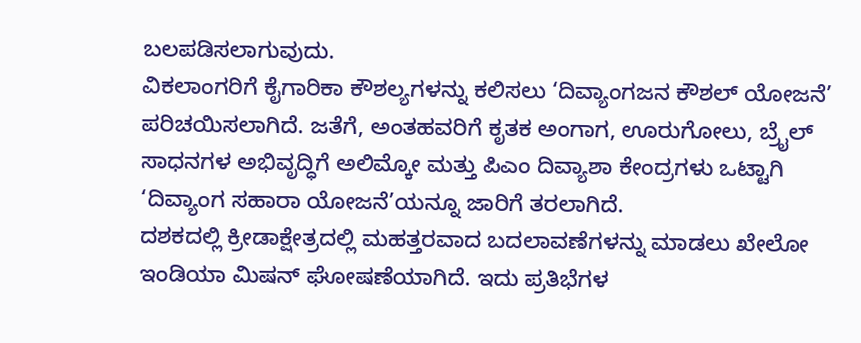ಬಲಪಡಿಸಲಾಗುವುದು.
ವಿಕಲಾಂಗರಿಗೆ ಕೈಗಾರಿಕಾ ಕೌಶಲ್ಯಗಳನ್ನು ಕಲಿಸಲು ‘ದಿವ್ಯಾಂಗಜನ ಕೌಶಲ್ ಯೋಜನೆ’ ಪರಿಚಯಿಸಲಾಗಿದೆ. ಜತೆಗೆ, ಅಂತಹವರಿಗೆ ಕೃತಕ ಅಂಗಾಗ, ಊರುಗೋಲು, ಬ್ರೈಲ್ ಸಾಧನಗಳ ಅಭಿವೃದ್ಧಿಗೆ ಅಲಿಮ್ಕೋ ಮತ್ತು ಪಿಎಂ ದಿವ್ಯಾಶಾ ಕೇಂದ್ರಗಳು ಒಟ್ಟಾಗಿ ‘ದಿವ್ಯಾಂಗ ಸಹಾರಾ ಯೋಜನೆ’ಯನ್ನೂ ಜಾರಿಗೆ ತರಲಾಗಿದೆ.
ದಶಕದಲ್ಲಿ ಕ್ರೀಡಾಕ್ಷೇತ್ರದಲ್ಲಿ ಮಹತ್ತರವಾದ ಬದಲಾವಣೆಗಳನ್ನು ಮಾಡಲು ಖೇಲೋ ಇಂಡಿಯಾ ಮಿಷನ್ ಘೋಷಣೆಯಾಗಿದೆ. ಇದು ಪ್ರತಿಭೆಗಳ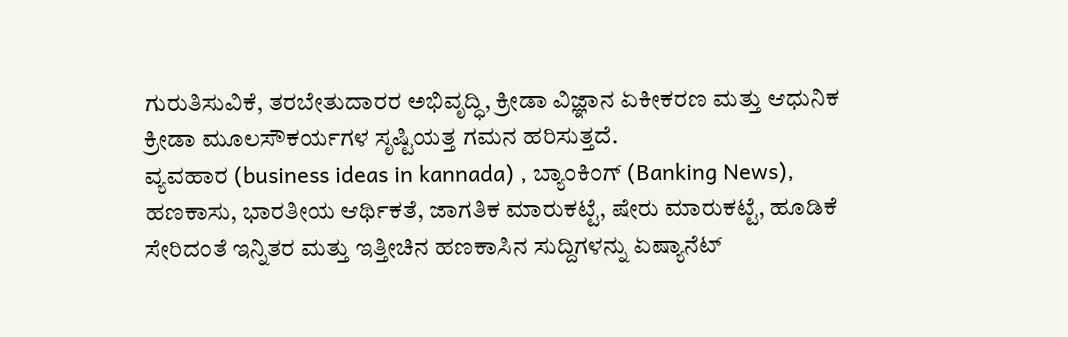ಗುರುತಿಸುವಿಕೆ, ತರಬೇತುದಾರರ ಅಭಿವೃದ್ಧಿ, ಕ್ರೀಡಾ ವಿಜ್ಞಾನ ಏಕೀಕರಣ ಮತ್ತು ಆಧುನಿಕ ಕ್ರೀಡಾ ಮೂಲಸೌಕರ್ಯಗಳ ಸೃಷ್ಟಿಯತ್ತ ಗಮನ ಹರಿಸುತ್ತದೆ.
ವ್ಯವಹಾರ (business ideas in kannada) , ಬ್ಯಾಂಕಿಂಗ್ (Banking News), ಹಣಕಾಸು, ಭಾರತೀಯ ಆರ್ಥಿಕತೆ, ಜಾಗತಿಕ ಮಾರುಕಟ್ಟೆ, ಷೇರು ಮಾರುಕಟ್ಟೆ, ಹೂಡಿಕೆ ಸೇರಿದಂತೆ ಇನ್ನಿತರ ಮತ್ತು ಇತ್ತೀಚಿನ ಹಣಕಾಸಿನ ಸುದ್ದಿಗಳನ್ನು ಏಷ್ಯಾನೆಟ್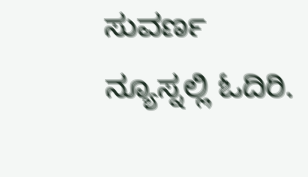ಸುವರ್ಣ ನ್ಯೂಸ್ನಲ್ಲಿ ಓದಿರಿ.